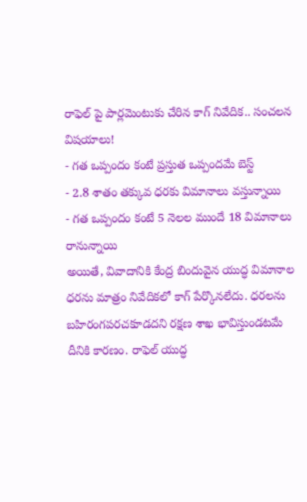రాఫెల్ పై పార్లమెంటుకు చేరిన కాగ్ నివేదిక.. సంచలన విషయాలు!
- గత ఒప్పందం కంటే ప్రస్తుత ఒప్పందమే బెస్ట్
- 2.8 శాతం తక్కువ ధరకు విమానాలు వస్తున్నాయి
- గత ఒప్పందం కంటే 5 నెలల ముందే 18 విమానాలు రానున్నాయి
అయితే, వివాదానికి కేంద్ర బిందువైన యుద్ధ విమానాల ధరను మాత్రం నివేదికలో కాగ్ పేర్కొనలేదు. ధరలను బహిరంగపరచకూడదని రక్షణ శాఖ భావిస్తుండటమే దీనికి కారణం. రాఫెల్ యుద్ధ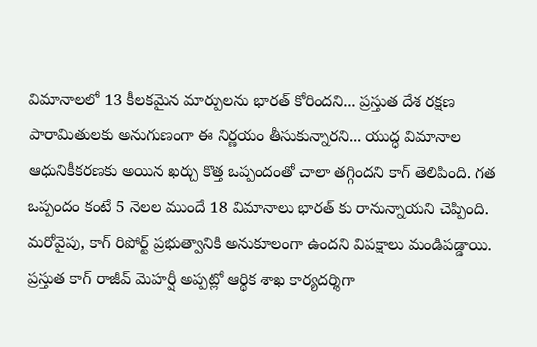విమానాలలో 13 కీలకమైన మార్పులను భారత్ కోరిందని... ప్రస్తుత దేశ రక్షణ పారామితులకు అనుగుణంగా ఈ నిర్ణయం తీసుకున్నారని... యుద్ధ విమానాల ఆధునికీకరణకు అయిన ఖర్చు కొత్త ఒప్పందంతో చాలా తగ్గిందని కాగ్ తెలిపింది. గత ఒప్పందం కంటే 5 నెలల ముందే 18 విమానాలు భారత్ కు రానున్నాయని చెప్పింది.
మరోవైపు, కాగ్ రిపోర్ట్ ప్రభుత్వానికి అనుకూలంగా ఉందని విపక్షాలు మండిపడ్డాయి. ప్రస్తుత కాగ్ రాజీవ్ మెహర్షీ అప్పట్లో ఆర్థిక శాఖ కార్యదర్శిగా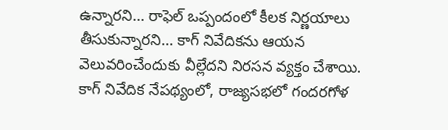ఉన్నారని... రాఫెల్ ఒప్పందంలో కీలక నిర్ణయాలు తీసుకున్నారని... కాగ్ నివేదికను ఆయన వెలువరించేందుకు వీల్లేదని నిరసన వ్యక్తం చేశాయి. కాగ్ నివేదిక నేపథ్యంలో, రాజ్యసభలో గందరగోళ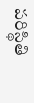పరిస్థితి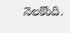నెలకొంది.